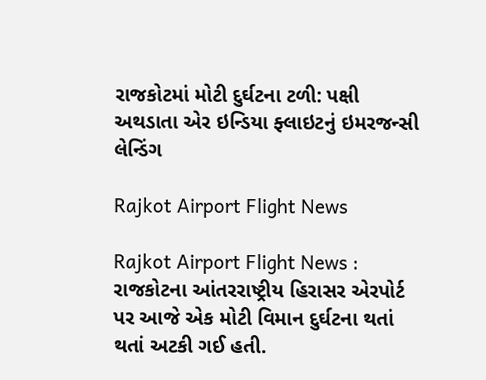રાજકોટમાં મોટી દુર્ઘટના ટળી: પક્ષી અથડાતા એર ઇન્ડિયા ફ્લાઇટનું ઇમરજન્સી લેન્ડિંગ

Rajkot Airport Flight News

Rajkot Airport Flight News : રાજકોટના આંતરરાષ્ટ્રીય હિરાસર એરપોર્ટ પર આજે એક મોટી વિમાન દુર્ઘટના થતાં થતાં અટકી ગઈ હતી.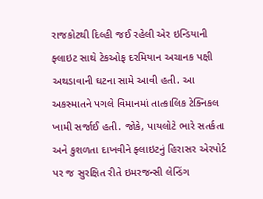રાજકોટથી દિલ્હી જઈ રહેલી એર ઇન્ડિયાની ફ્લાઇટ સાથે ટેકઓફ દરમિયાન અચાનક પક્ષી અથડાવાની ઘટના સામે આવી હતી. આ અકસ્માતને પગલે વિમાનમાં તાત્કાલિક ટેક્નિકલ ખામી સર્જાઈ હતી. જોકે, પાયલોટે ભારે સતર્કતા અને કુશળતા દાખવીને ફ્લાઇટનું હિરાસર એરપોર્ટ પર જ સુરક્ષિત રીતે ઇમરજન્સી લેન્ડિંગ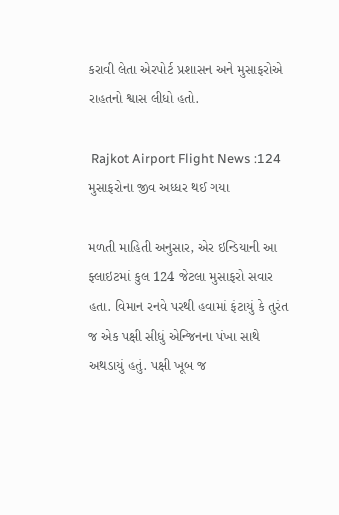કરાવી લેતા એરપોર્ટ પ્રશાસન અને મુસાફરોએ રાહતનો શ્વાસ લીધો હતો.

 Rajkot Airport Flight News :124 મુસાફરોના જીવ અધ્ધર થઈ ગયા

મળતી માહિતી અનુસાર, એર ઇન્ડિયાની આ ફ્લાઇટમાં કુલ 124 જેટલા મુસાફરો સવાર હતા. વિમાન રનવે પરથી હવામાં ફંટાયું કે તુરંત જ એક પક્ષી સીધું એન્જિનના પંખા સાથે અથડાયું હતું. પક્ષી ખૂબ જ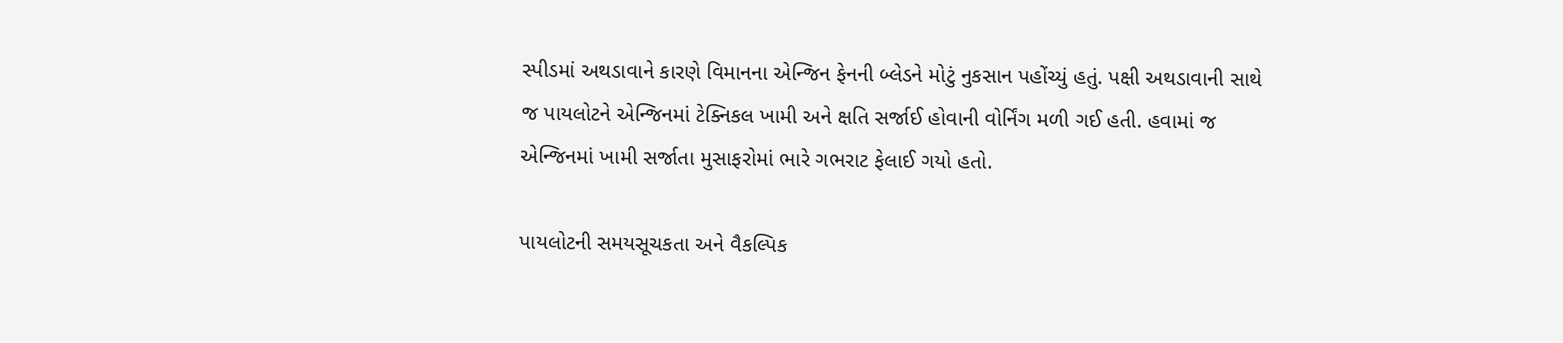સ્પીડમાં અથડાવાને કારણે વિમાનના એન્જિન ફેનની બ્લેડને મોટું નુકસાન પહોંચ્યું હતું. પક્ષી અથડાવાની સાથે જ પાયલોટને એન્જિનમાં ટેક્નિકલ ખામી અને ક્ષતિ સર્જાઈ હોવાની વોર્નિંગ મળી ગઈ હતી. હવામાં જ એન્જિનમાં ખામી સર્જાતા મુસાફરોમાં ભારે ગભરાટ ફેલાઈ ગયો હતો.

પાયલોટની સમયસૂચકતા અને વૈકલ્પિક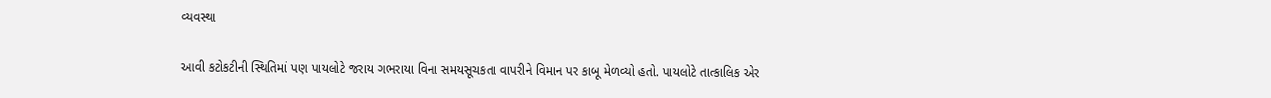વ્યવસ્થા

આવી કટોકટીની સ્થિતિમાં પણ પાયલોટે જરાય ગભરાયા વિના સમયસૂચકતા વાપરીને વિમાન પર કાબૂ મેળવ્યો હતો. પાયલોટે તાત્કાલિક એર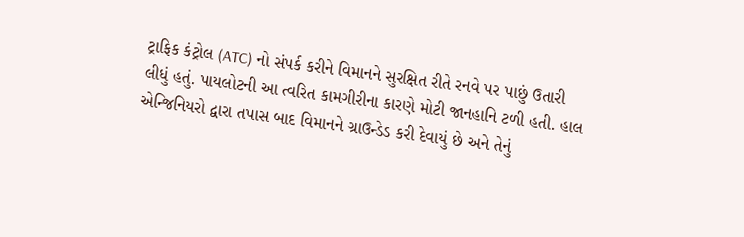ટ્રાફિક કંટ્રોલ (ATC) નો સંપર્ક કરીને વિમાનને સુરક્ષિત રીતે રનવે પર પાછું ઉતારી લીધું હતું. પાયલોટની આ ત્વરિત કામગીરીના કારણે મોટી જાનહાનિ ટળી હતી. હાલ એન્જિનિયરો દ્વારા તપાસ બાદ વિમાનને ગ્રાઉન્ડેડ કરી દેવાયું છે અને તેનું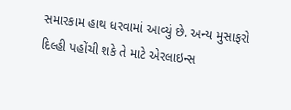સમારકામ હાથ ધરવામાં આવ્યું છે. અન્ય મુસાફરો દિલ્હી પહોંચી શકે તે માટે એરલાઇન્સ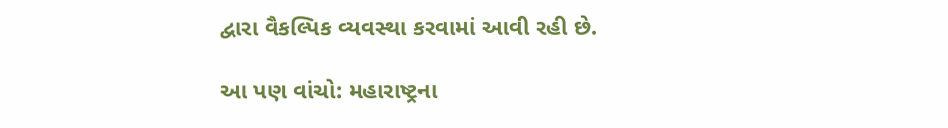દ્વારા વૈકલ્પિક વ્યવસ્થા કરવામાં આવી રહી છે.

આ પણ વાંચો: મહારાષ્ટ્રના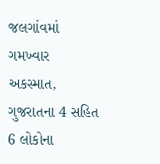જલગાંવમાં ગમખ્વાર અકસ્માત, ગુજરાતના 4 સહિત 6 લોકોના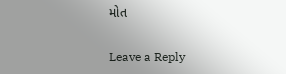મોત

Leave a Reply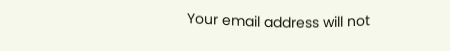Your email address will not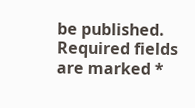be published. Required fields are marked *